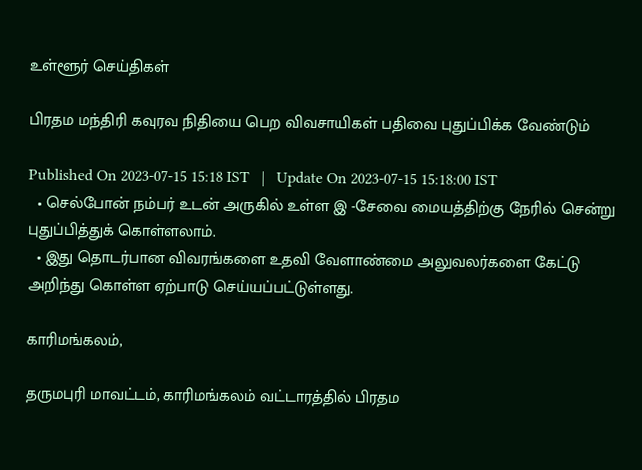உள்ளூர் செய்திகள்

பிரதம மந்திரி கவுரவ நிதியை பெற விவசாயிகள் பதிவை புதுப்பிக்க வேண்டும்

Published On 2023-07-15 15:18 IST   |   Update On 2023-07-15 15:18:00 IST
  • செல்போன் நம்பர் உடன் அருகில் உள்ள இ -சேவை மையத்திற்கு நேரில் சென்று புதுப்பித்துக் கொள்ளலாம்.
  • இது தொடர்பான விவரங்களை உதவி வேளாண்மை அலுவலர்களை கேட்டு அறிந்து கொள்ள ஏற்பாடு செய்யப்பட்டுள்ளது.

காரிமங்கலம்,

தருமபுரி மாவட்டம், காரிமங்கலம் வட்டாரத்தில் பிரதம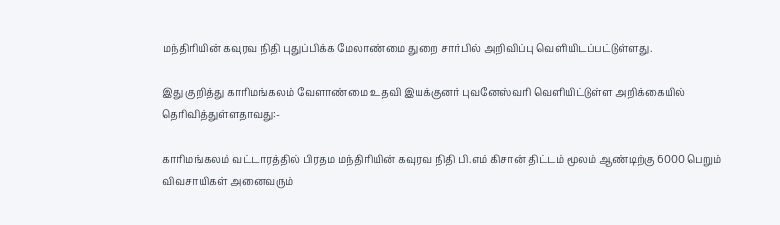மந்திரியின் கவுரவ நிதி புதுப்பிக்க மேலாண்மை துறை சார்பில் அறிவிப்பு வெளியிடப்பட்டுள்ளது.

இது குறித்து காரிமங்கலம் வேளாண்மை உதவி இயக்குனர் புவனேஸ்வரி வெளியிட்டுள்ள அறிக்கையில் தெரிவித்துள்ளதாவது:-

காரிமங்கலம் வட்டாரத்தில் பிரதம மந்திரியின் கவுரவ நிதி பி.எம் கிசான் திட்டம் மூலம் ஆண்டிற்கு 6000 பெறும் விவசாயிகள் அனைவரும்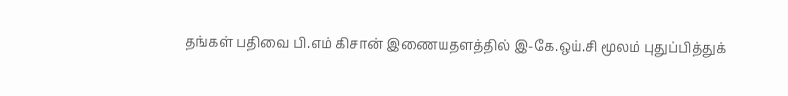தங்கள் பதிவை பி.எம் கிசான் இணையதளத்தில் இ-கே.ஒய்.சி மூலம் புதுப்பித்துக்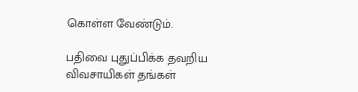கொள்ள வேண்டும்.

பதிவை புதுப்பிக்க தவறிய விவசாயிகள் தங்கள்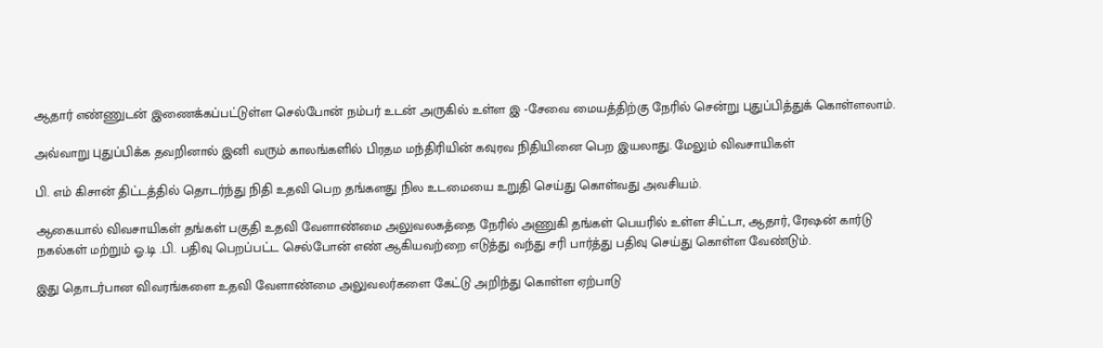ஆதார் எண்ணுடன் இணைக்கப்பட்டுள்ள செல்போன் நம்பர் உடன் அருகில் உள்ள இ -சேவை மையத்திற்கு நேரில் சென்று புதுப்பித்துக் கொள்ளலாம்.

அவ்வாறு புதுப்பிக்க தவறினால் இனி வரும் காலங்களில் பிரதம மந்திரியின் கவுரவ நிதியினை பெற இயலாது. மேலும் விவசாயிகள்

பி. எம் கிசான் திட்டத்தில் தொடர்ந்து நிதி உதவி பெற தங்களது நில உடமையை உறுதி செய்து கொள்வது அவசியம்.

ஆகையால் விவசாயிகள் தங்கள் பகுதி உதவி வேளாண்மை அலுவலகத்தை நேரில் அணுகி தங்கள் பெயரில் உள்ள சிட்டா, ஆதார், ரேஷன் கார்டு நகல்கள் மற்றும் ஓ.டி .பி. பதிவு பெறப்பட்ட செல்போன் எண் ஆகியவற்றை எடுத்து வந்து சரி பார்த்து பதிவு செய்து கொள்ள வேண்டும்.

இது தொடர்பான விவரங்களை உதவி வேளாண்மை அலுவலர்களை கேட்டு அறிந்து கொள்ள ஏற்பாடு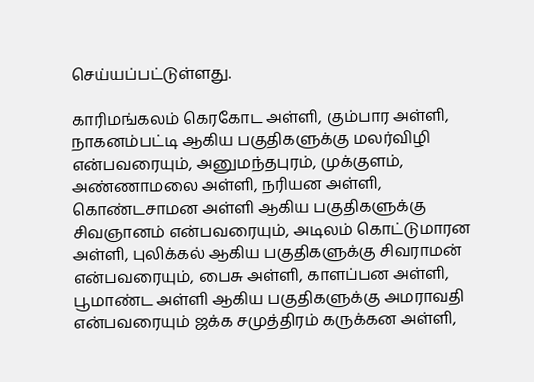செய்யப்பட்டுள்ளது.

காரிமங்கலம் கெரகோட அள்ளி, கும்பார அள்ளி, நாகனம்பட்டி ஆகிய பகுதிகளுக்கு மலர்விழி என்பவரையும், அனுமந்தபுரம், முக்குளம், அண்ணாமலை அள்ளி, நரியன அள்ளி, கொண்டசாமன அள்ளி ஆகிய பகுதிகளுக்கு சிவஞானம் என்பவரையும், அடிலம் கொட்டுமாரன அள்ளி, புலிக்கல் ஆகிய பகுதிகளுக்கு சிவராமன் என்பவரையும், பைசு அள்ளி, காளப்பன அள்ளி, பூமாண்ட அள்ளி ஆகிய பகுதிகளுக்கு அமராவதி என்பவரையும் ஜக்க சமுத்திரம் கருக்கன அள்ளி,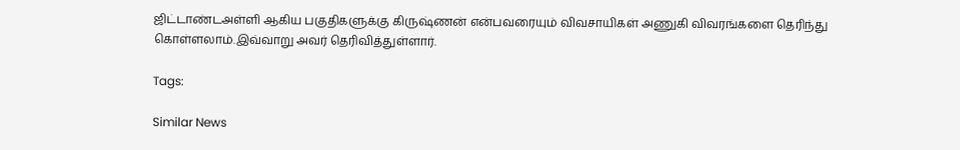ஜிட்டாண்டஅள்ளி ஆகிய பகுதிகளுக்கு கிருஷ்ணன் என்பவரையும் விவசாயிகள் அணுகி விவரங்களை தெரிந்து கொள்ளலாம்.இவ்வாறு அவர் தெரிவித்துள்ளார்.

Tags:

Similar News